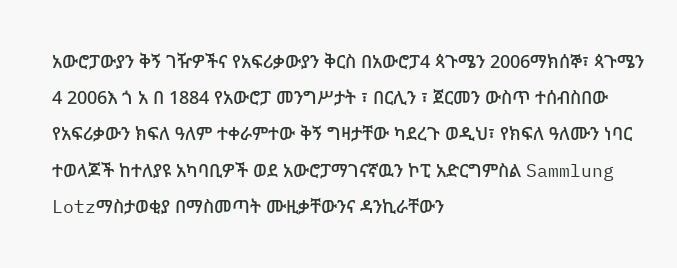አውሮፓውያን ቅኝ ገዥዎችና የአፍሪቃውያን ቅርስ በአውሮፓ4 ጳጉሜን 2006ማክሰኞ፣ ጳጉሜን 4 2006እ ጎ አ በ 1884 የአውሮፓ መንግሥታት ፣ በርሊን ፣ ጀርመን ውስጥ ተሰብስበው የአፍሪቃውን ክፍለ ዓለም ተቀራምተው ቅኝ ግዛታቸው ካደረጉ ወዲህ፣ የክፍለ ዓለሙን ነባር ተወላጆች ከተለያዩ አካባቢዎች ወደ አውሮፓማገናኛዉን ኮፒ አድርግምስል Sammlung Lotzማስታወቂያ በማስመጣት ሙዚቃቸውንና ዳንኪራቸውን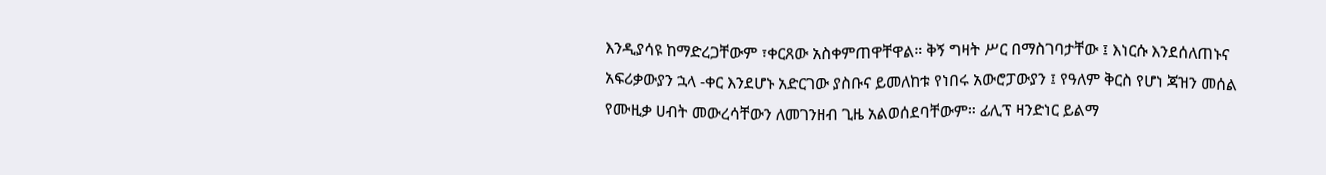እንዲያሳዩ ከማድረጋቸውም ፣ቀርጸው አስቀምጠዋቸዋል። ቅኝ ግዛት ሥር በማስገባታቸው ፤ እነርሱ እንደሰለጠኑና አፍሪቃውያን ኋላ -ቀር እንደሆኑ አድርገው ያስቡና ይመለከቱ የነበሩ አውሮፓውያን ፤ የዓለም ቅርስ የሆነ ጃዝን መሰል የሙዚቃ ሀብት መውረሳቸውን ለመገንዘብ ጊዜ አልወሰደባቸውም። ፊሊፕ ዛንድነር ይልማ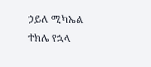ኃይለ ሚካኤል ተክሌ የኋላ